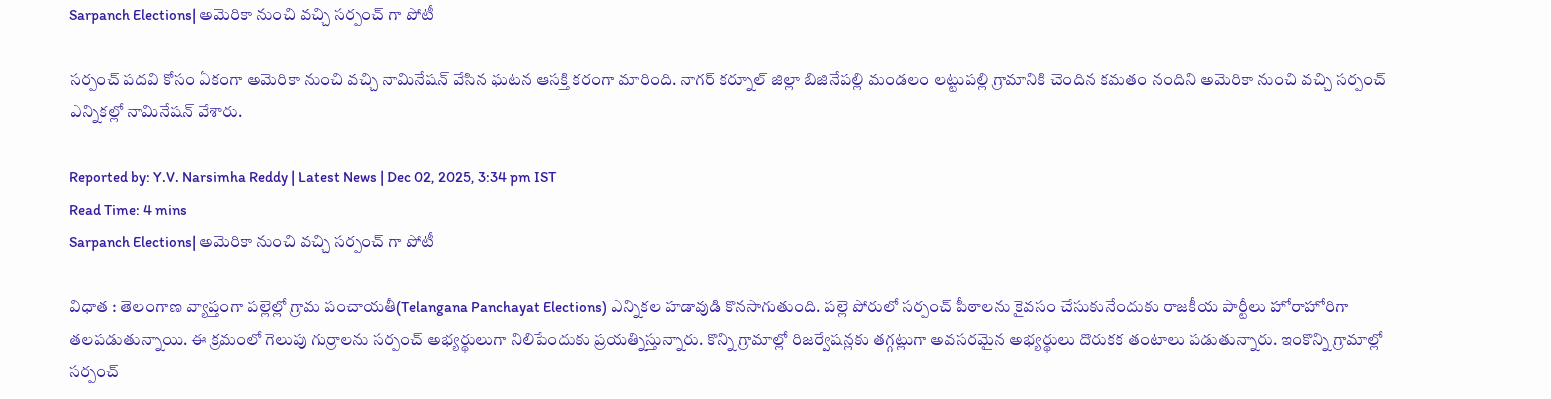Sarpanch Elections| అమెరికా నుంచి వచ్చి సర్పంచ్ గా పోటీ

సర్పంచ్ పదవి కోసం ఏకంగా అమెరికా నుంచి వచ్చి నామినేషన్ వేసిన ఘటన ఆసక్తి కరంగా మారింది. నాగర్ కర్నూల్ జిల్లా బిజినేపల్లి మండలం లట్టుపల్లి గ్రామానికి చెందిన కమతం నందిని అమెరికా నుంచి వచ్చి సర్పంచ్ ఎన్నికల్లో నామినేషన్ వేశారు.

Reported by: Y.V. Narsimha Reddy | Latest News | Dec 02, 2025, 3:34 pm IST
Read Time: 4 mins
Sarpanch Elections| అమెరికా నుంచి వచ్చి సర్పంచ్ గా పోటీ

విధాత : తెలంగాణ వ్యాప్తంగా పల్లెల్లో గ్రామ పంచాయతీ(Telangana Panchayat Elections) ఎన్నికల హడావుడి కొనసాగుతుంది. పల్లె పోరులో సర్పంచ్ పీఠాలను కైవసం చేసుకునేందుకు రాజకీయ పార్టీలు హోరాహోరిగా తలపడుతున్నాయి. ఈ క్రమంలో గెలుపు గుర్రాలను సర్పంచ్ అభ్యర్థులుగా నిలిపేందుకు ప్రయత్నిస్తున్నారు. కొన్ని గ్రామాల్లో రిజర్వేషన్లకు తగ్గట్లుగా అవసరమైన అభ్యర్థులు దొరుకక తంటాలు పడుతున్నారు. ఇంకొన్ని గ్రామాల్లో సర్పంచ్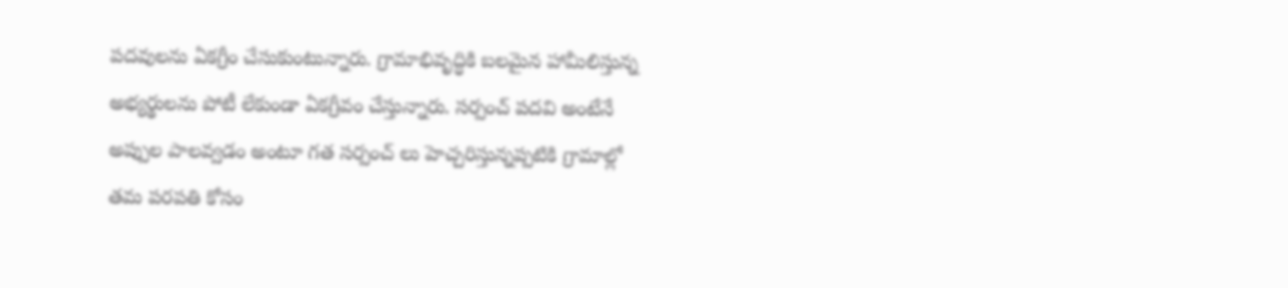పదవులను ఏకగ్రీం చేసుకుంటున్నారు. గ్రామాభివృద్ధికి బలమైన హామీలిస్తున్న అభ్యర్థులను పోటీ లేకుండా ఏకగ్రీవం చేస్తున్నారు. సర్పంచ్ పదవి అంటేనే అప్పుల పాలవ్వడం అంటూ గత సర్పంచ్ లు హెచ్చరిస్తున్నప్పటికి గ్రామాల్లో తమ పరపతి కోసం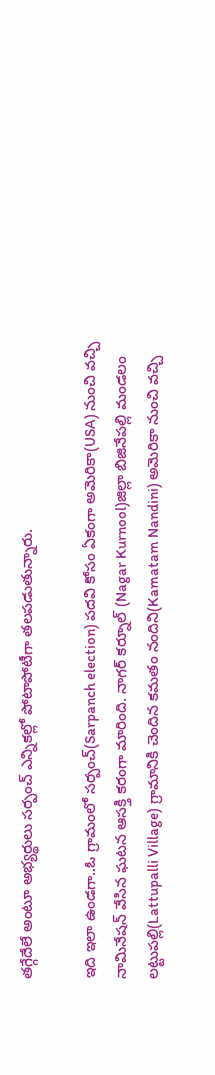తగ్గేదేలే అంటూ అభ్యర్థులు సర్పంచ్ ఎన్నికల్లో పోటాపోటీగా తలపడుతున్నారు.

ఇది ఇలా ఉండగా..ఓ గ్రామంలో సర్పంచ్(Sarpanch election) పదవి కోసం ఏకంగా అమెరికా(USA) నుంచి వచ్చి నామినేషన్ వేసిన ఘటన ఆసక్తి కరంగా మారింది. నాగర్ కర్నూల్ (Nagar Kurnool)జిల్లా బిజినేపల్లి మండలం లట్టుపల్లి(Lattupalli Village) గ్రామానికి చెందిన కమతం నందిని(Kamatam Nandini) అమెరికా నుంచి వచ్చి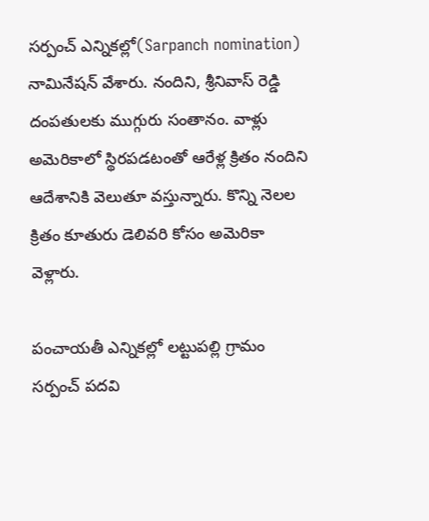సర్పంచ్ ఎన్నికల్లో(Sarpanch nomination) నామినేషన్ వేశారు. నందిని, శ్రీనివాస్ రెడ్డి దంపతులకు ముగ్గురు సంతానం. వాళ్లు అమెరికాలో స్థిరపడటంతో ఆరేళ్ల క్రితం నందిని ఆదేశానికి వెలుతూ వస్తున్నారు. కొన్ని నెలల క్రితం కూతురు డెలివరి కోసం అమెరికా వెళ్లారు.

పంచాయతీ ఎన్నికల్లో లట్టుపల్లి గ్రామం సర్పంచ్ పదవి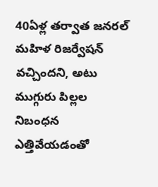40ఏళ్ల తర్వాత జనరల్ మహిళ రిజర్వేషన్ వచ్చిందని, అటు ముగ్గురు పిల్లల నిబంధన ఎత్తివేయడంతో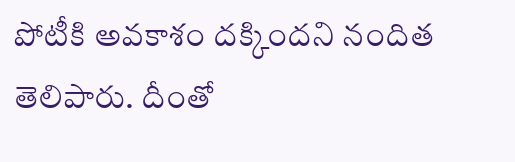పోటీకి అవకాశం దక్కిందని నందిత తెలిపారు. దీంతో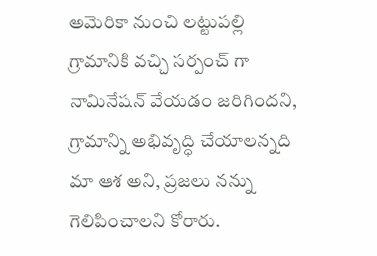అమెరికా నుంచి లట్టుపల్లి గ్రామానికి వచ్చి సర్పంచ్ గా నామినేషన్ వేయడం జరిగిందని, గ్రామాన్ని అభివృద్ధి చేయాలన్నది మా ఆశ అని, ప్రజలు నన్ను గెలిపించాలని కోరారు.